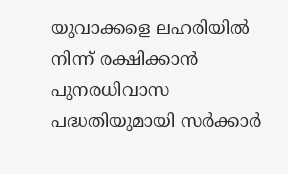യുവാക്കളെ ലഹരിയിൽ നിന്ന് രക്ഷിക്കാൻ പുനരധിവാസ പദ്ധതിയുമായി സർക്കാർ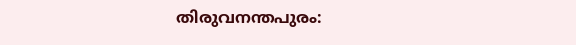തിരുവനന്തപുരം: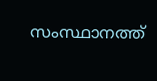സംസ്ഥാനത്ത്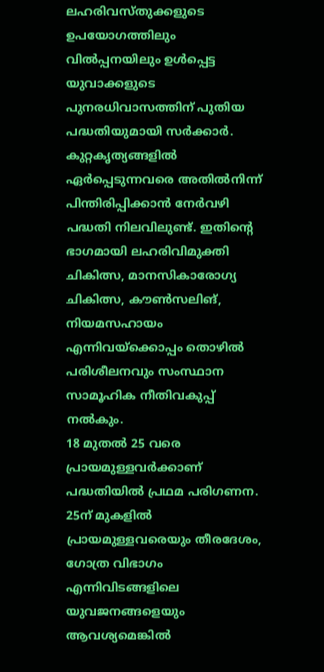ലഹരിവസ്തുക്കളുടെ ഉപയോഗത്തിലും വിൽപ്പനയിലും ഉൾപ്പെട്ട യുവാക്കളുടെ പുനരധിവാസത്തിന് പുതിയ പദ്ധതിയുമായി സർക്കാർ. കുറ്റകൃത്യങ്ങളിൽ ഏർപ്പെടുന്നവരെ അതിൽനിന്ന് പിന്തിരിപ്പിക്കാൻ നേർവഴി പദ്ധതി നിലവിലുണ്ട്. ഇതിന്റെ ഭാഗമായി ലഹരിവിമുക്തി ചികിത്സ, മാനസികാരോഗ്യ ചികിത്സ, കൗൺസലിങ്, നിയമസഹായം എന്നിവയ്ക്കൊപ്പം തൊഴിൽ പരിശീലനവും സംസ്ഥാന സാമൂഹിക നീതിവകുപ്പ് നൽകും.
18 മുതൽ 25 വരെ പ്രായമുള്ളവർക്കാണ് പദ്ധതിയിൽ പ്രഥമ പരിഗണന. 25ന് മുകളിൽ പ്രായമുള്ളവരെയും തീരദേശം, ഗോത്ര വിഭാഗം എന്നിവിടങ്ങളിലെ യുവജനങ്ങളെയും ആവശ്യമെങ്കിൽ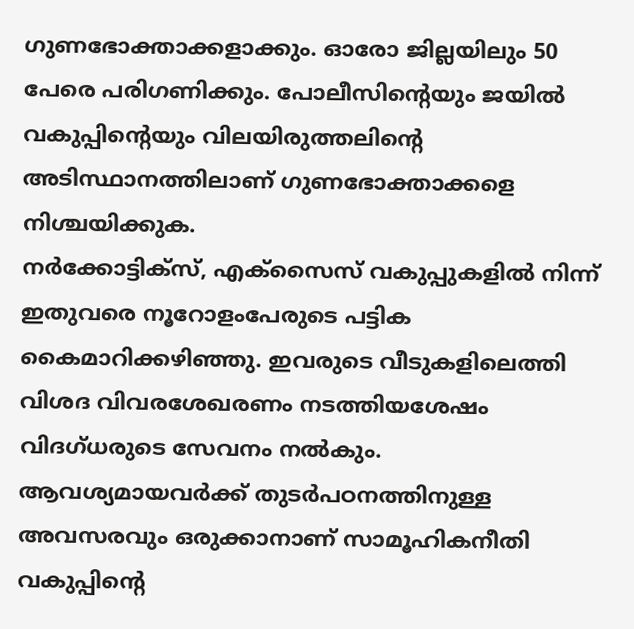ഗുണഭോക്താക്കളാക്കും. ഓരോ ജില്ലയിലും 50 പേരെ പരിഗണിക്കും. പോലീസിന്റെയും ജയിൽ വകുപ്പിന്റെയും വിലയിരുത്തലിന്റെ അടിസ്ഥാനത്തിലാണ് ഗുണഭോക്താക്കളെ നിശ്ചയിക്കുക.
നർക്കോട്ടിക്സ്, എക്സൈസ് വകുപ്പുകളിൽ നിന്ന് ഇതുവരെ നൂറോളംപേരുടെ പട്ടിക കൈമാറിക്കഴിഞ്ഞു. ഇവരുടെ വീടുകളിലെത്തി വിശദ വിവരശേഖരണം നടത്തിയശേഷം വിദഗ്ധരുടെ സേവനം നൽകും. ആവശ്യമായവർക്ക് തുടർപഠനത്തിനുള്ള അവസരവും ഒരുക്കാനാണ് സാമൂഹികനീതി വകുപ്പിന്റെ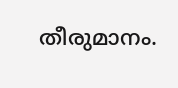തീരുമാനം.